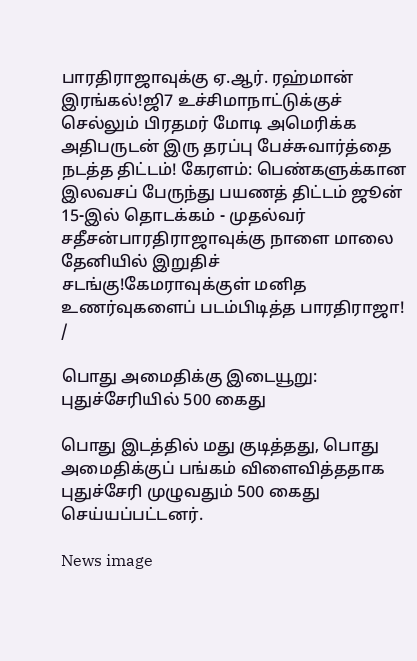பாரதிராஜாவுக்கு ஏ.ஆர். ரஹ்மான் இரங்கல்!ஜி7 உச்சிமாநாட்டுக்குச் செல்லும் பிரதமர் மோடி அமெரிக்க அதிபருடன் இரு தரப்பு பேச்சுவார்த்தை நடத்த திட்டம்! கேரளம்: பெண்களுக்கான இலவசப் பேருந்து பயணத் திட்டம் ஜூன் 15-இல் தொடக்கம் - முதல்வர் சதீசன்பாரதிராஜாவுக்கு நாளை மாலை தேனியில் இறுதிச் சடங்கு!கேமராவுக்குள் மனித உணர்வுகளைப் படம்பிடித்த பாரதிராஜா!
/

பொது அமைதிக்கு இடையூறு: புதுச்சேரியில் 500 கைது

பொது இடத்தில் மது குடித்தது, பொது அமைதிக்குப் பங்கம் விளைவித்ததாக புதுச்சேரி முழுவதும் 500 கைது செய்யப்பட்டனர்.

News image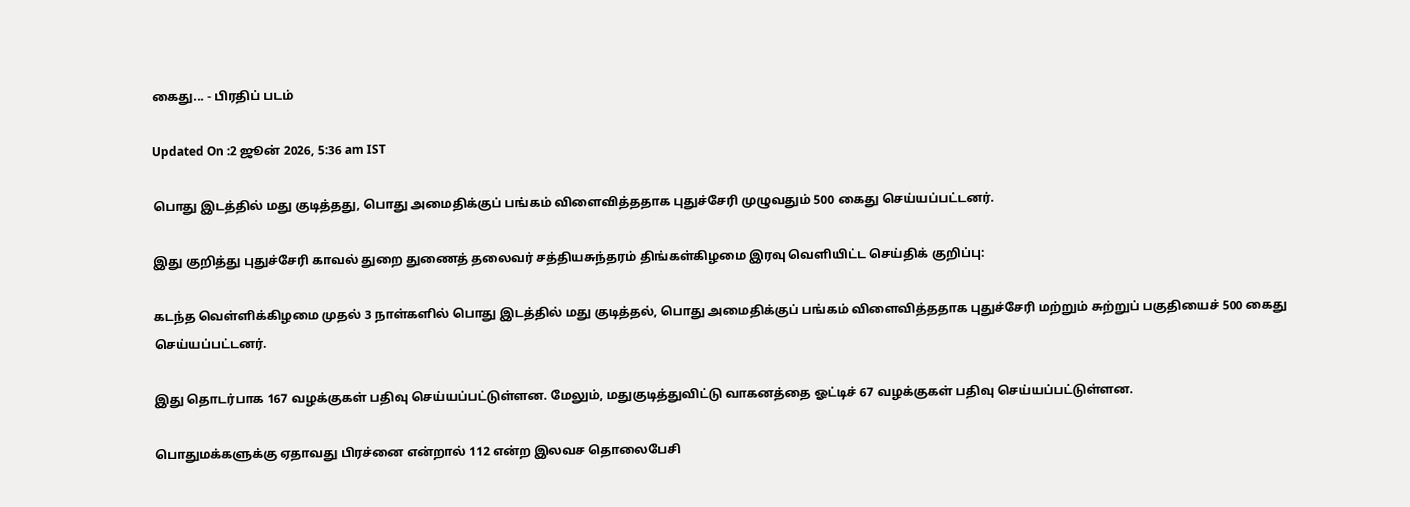கைது... - பிரதிப் படம்

Updated On :2 ஜூன் 2026, 5:36 am IST

பொது இடத்தில் மது குடித்தது, பொது அமைதிக்குப் பங்கம் விளைவித்ததாக புதுச்சேரி முழுவதும் 500 கைது செய்யப்பட்டனர்.

இது குறித்து புதுச்சேரி காவல் துறை துணைத் தலைவர் சத்தியசுந்தரம் திங்கள்கிழமை இரவு வெளியிட்ட செய்திக் குறிப்பு:

கடந்த வெள்ளிக்கிழமை முதல் 3 நாள்களில் பொது இடத்தில் மது குடித்தல், பொது அமைதிக்குப் பங்கம் விளைவித்ததாக புதுச்சேரி மற்றும் சுற்றுப் பகுதியைச் 500 கைது செய்யப்பட்டனர்.

இது தொடர்பாக 167 வழக்குகள் பதிவு செய்யப்பட்டுள்ளன. மேலும், மதுகுடித்துவிட்டு வாகனத்தை ஓட்டிச் 67 வழக்குகள் பதிவு செய்யப்பட்டுள்ளன.

பொதுமக்களுக்கு ஏதாவது பிரச்னை என்றால் 112 என்ற இலவச தொலைபேசி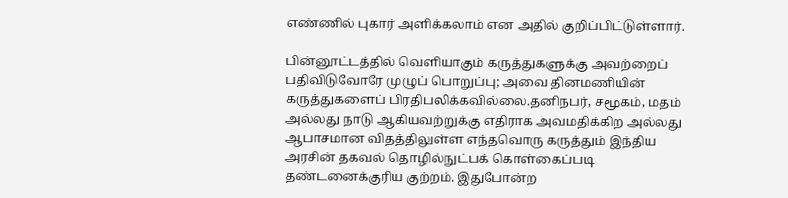எண்ணில் புகார் அளிக்கலாம் என அதில் குறிப்பிட்டுள்ளார்.

பின்னூட்டத்தில் வெளியாகும் கருத்துகளுக்கு அவற்றைப் பதிவிடுவோரே முழுப் பொறுப்பு; அவை தினமணியின் கருத்துகளைப் பிரதிபலிக்கவில்லை.தனிநபர், சமூகம், மதம் அல்லது நாடு ஆகியவற்றுக்கு எதிராக அவமதிக்கிற அல்லது ஆபாசமான விதத்திலுள்ள எந்தவொரு கருத்தும் இந்திய அரசின் தகவல் தொழில்நுட்பக் கொள்கைப்படி தண்டனைக்குரிய குற்றம். இதுபோன்ற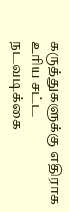கருத்துகளுக்கு எதிராக உரிய சட்ட நடவடிக்கை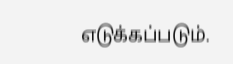எடுக்கப்படும்.